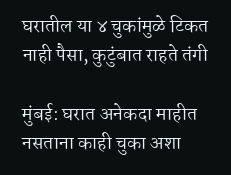घरातील या ४ चुकांमुळे टिकत नाही पैसा, कुटुंबात राहते तंगी

मुंबई: घरात अनेकदा माहीत नसताना काही चुका अशा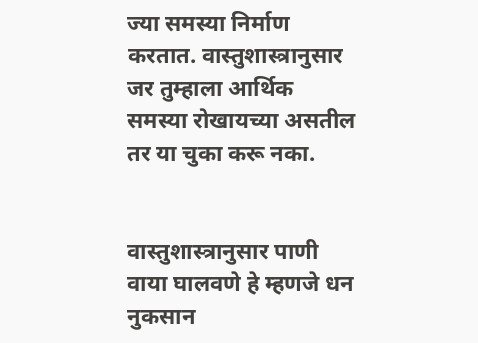ज्या समस्या निर्माण करतात. वास्तुशास्त्रानुसार जर तुम्हाला आर्थिक समस्या रोखायच्या असतील तर या चुका करू नका.


वास्तुशास्त्रानुसार पाणी वाया घालवणे हे म्हणजे धन नुकसान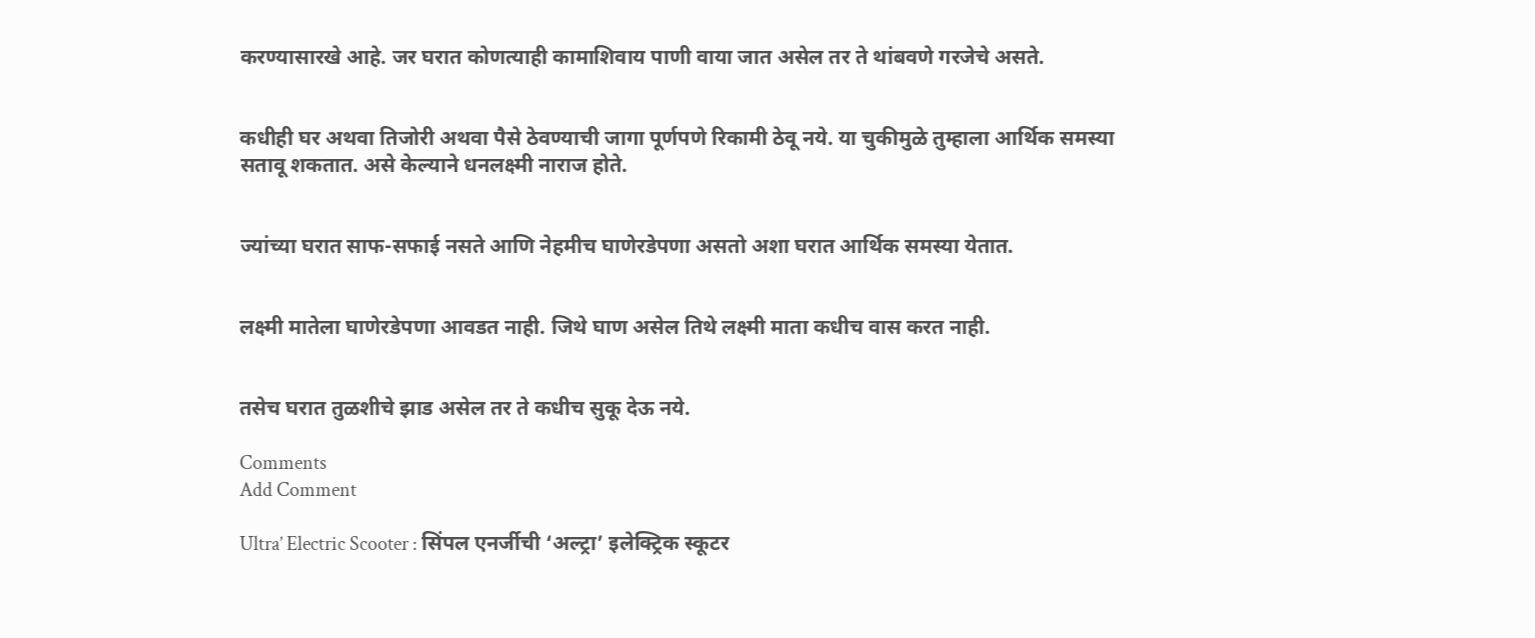करण्यासारखे आहे. जर घरात कोणत्याही कामाशिवाय पाणी वाया जात असेल तर ते थांबवणे गरजेचे असते.


कधीही घर अथवा तिजोरी अथवा पैसे ठेवण्याची जागा पूर्णपणे रिकामी ठेवू नये. या चुकीमुळे तुम्हाला आर्थिक समस्या सतावू शकतात. असे केल्याने धनलक्ष्मी नाराज होते.


ज्यांच्या घरात साफ-सफाई नसते आणि नेहमीच घाणेरडेपणा असतो अशा घरात आर्थिक समस्या येतात.


लक्ष्मी मातेला घाणेरडेपणा आवडत नाही. जिथे घाण असेल तिथे लक्ष्मी माता कधीच वास करत नाही.


तसेच घरात तुळशीचे झाड असेल तर ते कधीच सुकू देऊ नये.

Comments
Add Comment

Ultra’ Electric Scooter : सिंपल एनर्जीची ‘अल्ट्रा’ इलेक्ट्रिक स्कूटर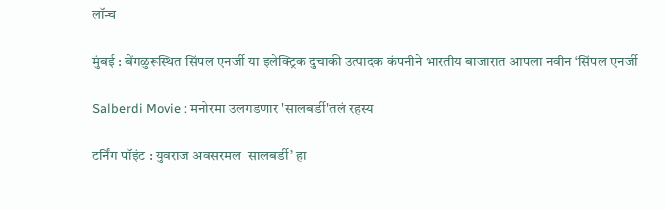लॉन्च

मुंबई : बेंगळुरूस्थित सिंपल एनर्जी या इलेक्ट्रिक दुचाकी उत्पादक कंपनीने भारतीय बाजारात आपला नवीन ‘सिंपल एनर्जी

Salberdi Movie : मनोरमा उलगडणार 'सालबर्डी'तलं रहस्य

टर्निंग पॉइंट : युवराज अवसरमल  सालबर्डी’ हा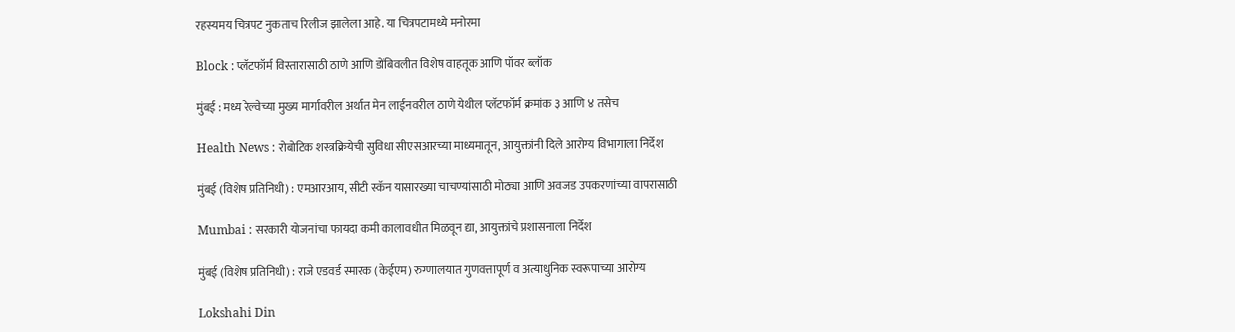रहस्यमय चित्रपट नुकताच रिलीज झालेला आहे. या चित्रपटामध्ये मनोरमा

Block : प्लॅटफॉर्म विस्तारासाठी ठाणे आणि डोंबिवलीत विशेष वाहतूक आणि पॉवर ब्लॉक

मुंबई : मध्य रेल्वेच्या मुख्य मार्गावरील अर्थात मेन लाईनवरील ठाणे येथील प्लॅटफॉर्म क्रमांक ३ आणि ४ तसेच

Health News : रोबोटिक शस्त्रक्रियेची सुविधा सीएसआरच्या माध्यमातून, आयुक्तांनी दिले आरोग्य विभागाला निर्देश

मुंबई (विशेष प्रतिनिधी) : एमआरआय, सीटी स्कॅन यासारख्या चाचण्यांसाठी मोठ्या आणि अवजड उपकरणांच्या वापरासाठी

Mumbai : सरकारी योजनांचा फायदा कमी कालावधीत मिळवून द्या, आयुक्तांचे प्रशासनाला निर्देश

मुंबई (विशेष प्रतिनिधी) : राजे एडवर्ड स्मारक (केईएम) रुग्णालयात गुणवत्तापूर्ण व अत्याधुनिक स्वरूपाच्या आरोग्य

Lokshahi Din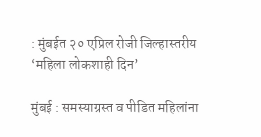: मुंबईत २० एप्रिल रोजी जिल्हास्तरीय ‘महिला लोकशाही दिन’

मुंबई : समस्याग्रस्त व पीडित महिलांना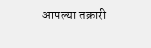आपल्या तक्रारी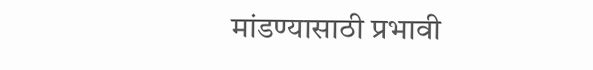मांडण्यासाठी प्रभावी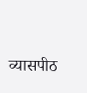व्यासपीठ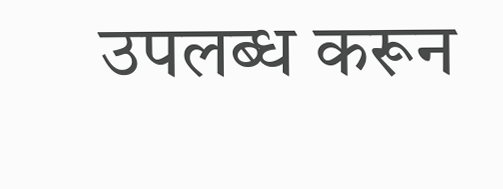उपलब्ध करून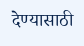देण्यासाठी